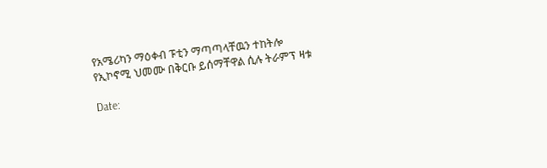የአሜሪካን ማዕቀብ ፑቲን ማጣጣላቸዉን ተከትሎ የኢኮኖሚ ህመሙ በቅርቡ ይሰማቸዋል ሲሉ ትራምፕ ዛቱ

Date: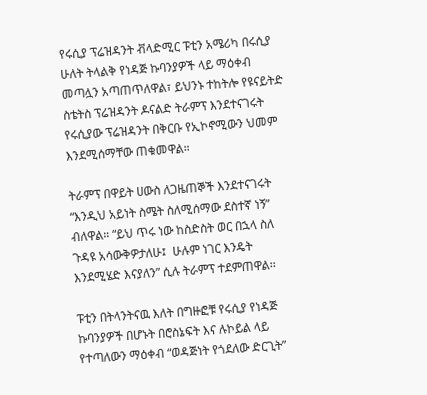የሩሲያ ፕሬዝዳንት ቭላድሚር ፑቲን አሜሪካ በሩሲያ ሁለት ትላልቅ የነዳጅ ኩባንያዎች ላይ ማዕቀብ መጣሏን አጣጠጥለዋል፣ ይህንኑ ተከትሎ የዩናይትድ ስቴትስ ፕሬዝዳንት ዶናልድ ትራምፕ እንደተናገሩት የሩሲያው ፕሬዝዳንት በቅርቡ የኢኮኖሚውን ህመም እንደሚሰማቸው ጠቁመዋል።

ትራምፕ በዋይት ሀውስ ለጋዜጠኞች እንደተናገሩት “እንዲህ አይነት ስሜት ስለሚሰማው ደስተኛ ነኝ” ብለዋል። “ይህ ጥሩ ነው ከስድስት ወር በኋላ ስለ ጉዳዩ አሳውቅዎታለሁ፤  ሁሉም ነገር እንዴት እንደሚሄድ እናያለን” ሲሉ ትራምፕ ተደምጠዋል፡፡

ፑቲን በትላንትናዉ እለት በግዙፎቹ የሩሲያ የነዳጅ ኩባንያዎች በሆኑት በሮስኔፍት እና ሉኮይል ላይ የተጣለውን ማዕቀብ “ወዳጅነት የጎደለው ድርጊት”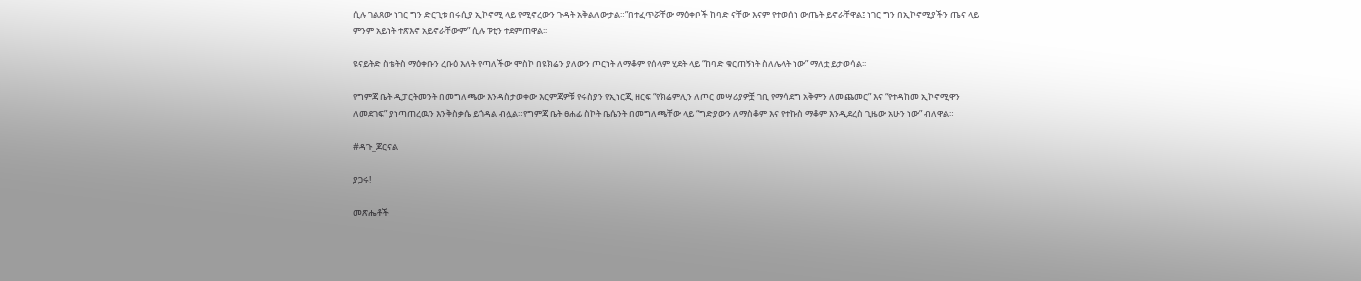ሲሉ ገልጸው ነገር ግን ድርጊቱ በሩሲያ ኢኮኖሚ ላይ የሚኖረውን ጉዳት አቅልለውታል።”በተፈጥሯቸው ማዕቀቦች ከባድ ናቸው እናም የተወሰነ ውጤት ይኖራቸዋል፤ ነገር ግን በኢኮኖሚያችን ጤና ላይ ምንም አይነት ተጽእኖ አይኖራቸውም” ሲሉ ፑቲን ተደምጠዋል፡፡

ዩናይትድ ስቴትስ ማዕቀቡን ረቡዕ እለት የጣለችው ሞስኮ በዩክሬን ያለውን ጦርነት ለማቆም የሰላም ሂደት ላይ “ከባድ ቁርጠኝነት ስለሌላት ነው” ማለቷ ይታወሳል፡፡

የግምጃ ቤት ዲፓርትመንት በመግለጫው እንዳስታወቀው እርምጃዎቹ የሩስያን የኢነርጂ ዘርፍ “የክሬምሊን ለጦር መሣሪያዎቿ ገቢ የማሳደግ አቅምን ለመጨመር” እና “የተዳከመ ኢኮኖሚዋን ለመደገፍ” ያነጣጠረዉን እንቅስቃሴ ይጎዳል ብሏል።የግምጃ ቤት ፀሐፊ ስኮት ቤሴንት በመግለጫቸው ላይ “ግድያውን ለማስቆም እና የተኩስ ማቆም እንዲደረስ ጊዜው አሁን ነው” ብለዋል።

#ዳጉ_ጆርናል

ያጋሩ!

መጽሔቶች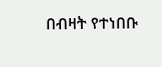በብዛት የተነበቡ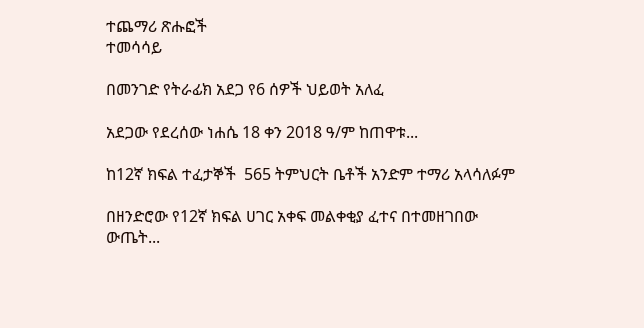ተጨማሪ ጽሑፎች
ተመሳሳይ

በመንገድ የትራፊክ አደጋ የ6 ሰዎች ህይወት አለፈ

አደጋው የደረሰው ነሐሴ 18 ቀን 2018 ዓ/ም ከጠዋቱ...

ከ12ኛ ክፍል ተፈታኞች  565 ትምህርት ቤቶች አንድም ተማሪ አላሳለፉም

በዘንድሮው የ12ኛ ክፍል ሀገር አቀፍ መልቀቂያ ፈተና በተመዘገበው ውጤት...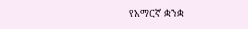የአማርኛ ቋንቋ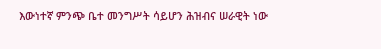እውነተኛ ምንጭ ቤተ መንግሥት ሳይሆን ሕዝብና ሠራዊት ነው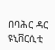በባሕር ዳር ዩኒቨርሲቲ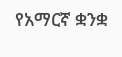የአማርኛ ቋንቋ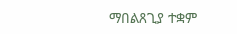ማበልጸጊያ ተቋም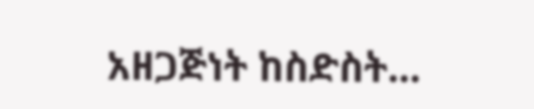አዘጋጅነት ከስድስት...